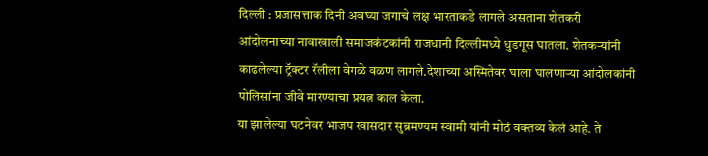दिल्ली : प्रजासत्ताक दिनी अवघ्या जगाचे लक्ष भारताकडे लागले असताना शेतकरी आंदोलनाच्या नावाखाली समाजकंटकांनी राजधानी दिल्लीमध्ये धुडगूस घातला. शेतकऱ्यांनी काढलेल्या ट्रॅक्टर रॅलीला वेगळे वळण लागले.देशाच्या अस्मितेवर घाला घालणाऱ्या आंदोलकांनी पोलिसांना जीवे मारण्याचा प्रयत्न काल केला.
या झालेल्या घटनेवर भाजप खासदार सुब्रमण्यम स्वामी यांनी मोठं वक्तव्य केलं आहे. ते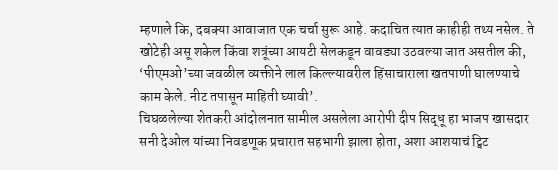म्हणाले कि, दबक्या आवाजात एक चर्चा सुरू आहे. कदाचित त्यात काहीही तथ्य नसेल. ते खोटेही असू शकेल किंवा शत्रूंच्या आयटी सेलकडून वावड्या उठवल्या जात असतील की, ‘पीएमओ’च्या जवळील व्यक्तीने लाल किल्ल्यावरील हिंसाचाराला खतपाणी घालण्याचे काम केले. नीट तपासून माहिती घ्यावी’.
चिघळलेल्या शेतकरी आंदोलनात सामील असलेला आरोपी दीप सिद्धू हा भाजप खासदार सनी देओल यांच्या निवडणूक प्रचारात सहभागी झाला होता, अशा आशयाचं ट्विट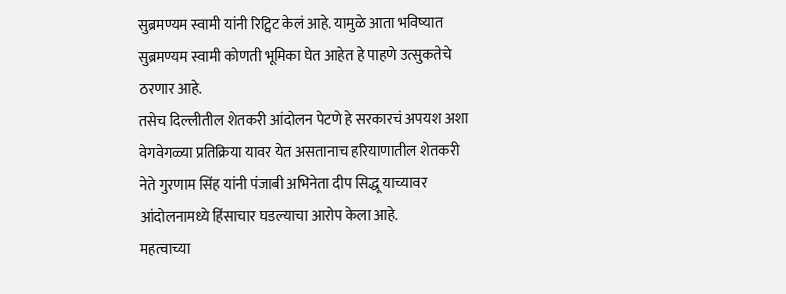सुब्रमण्यम स्वामी यांनी रिट्विट केलं आहे. यामुळे आता भविष्यात सुब्रमण्यम स्वामी कोणती भूमिका घेत आहेत हे पाहणे उत्सुकतेचे ठरणार आहे.
तसेच दिल्लीतील शेतकरी आंदोलन पेटणे हे सरकारचं अपयश अशा वेगवेगळ्या प्रतिक्रिया यावर येत असतानाच हरियाणातील शेतकरी नेते गुरणाम सिंह यांनी पंजाबी अभिनेता दीप सिद्धू याच्यावर आंदोलनामध्ये हिंसाचार घडल्याचा आरोप केला आहे.
महत्वाच्या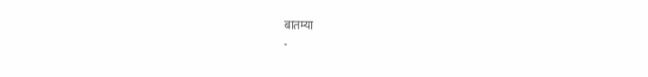बातम्या
-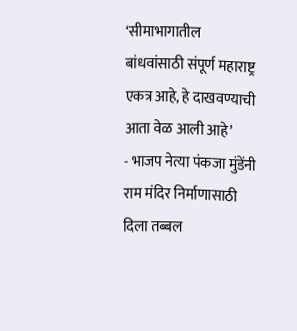‘सीमाभागातील बांधवांसाठी संपूर्ण महाराष्ट्र एकत्र आहे, हे दाखवण्याची आता वेळ आली आहे’
- भाजप नेत्या पंकजा मुंडेंनी राम मंदिर निर्माणासाठी दिला तब्बल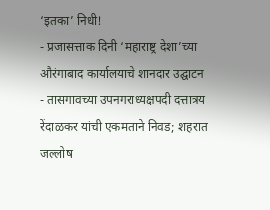‘इतका’ निधी!
- प्रजासत्ताक दिनी ‘महाराष्ट्र देशा’च्या औरंगाबाद कार्यालयाचे शानदार उद्घाटन
- तासगावच्या उपनगराध्यक्षपदी दत्तात्रय रेंदाळकर यांची एकमताने निवड; शहरात जल्लोष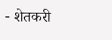- शेतकरी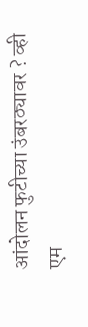आंदोलन फुटीच्या उंबरठ्यावर ? व्ही एम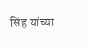सिंह यांच्या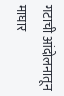गटाची आंदोलनातून माघार